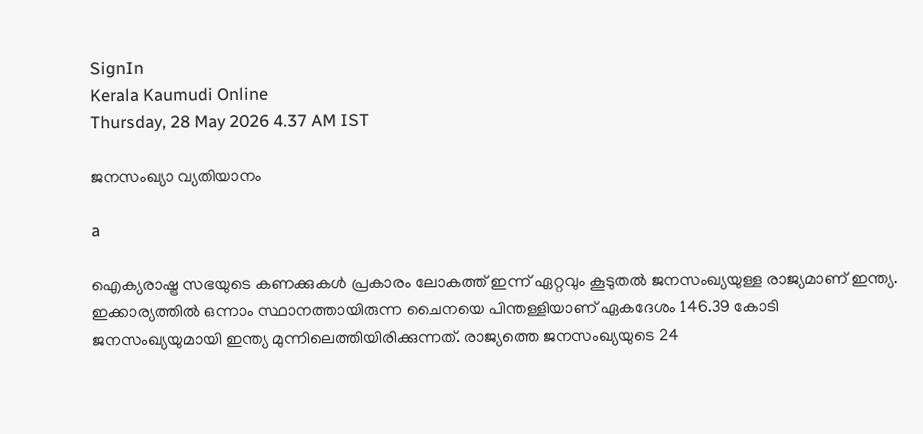SignIn
Kerala Kaumudi Online
Thursday, 28 May 2026 4.37 AM IST

ജനസംഖ്യാ വ്യതിയാനം

a

ഐക്യരാഷ്ട്ര സഭയുടെ കണക്കുകൾ പ്രകാരം ലോകത്ത് ഇന്ന് ഏറ്റവും കൂടുതൽ ജനസംഖ്യയുള്ള രാജ്യമാണ് ഇന്ത്യ. ഇക്കാര്യത്തിൽ ഒന്നാം സ്ഥാനത്തായിരുന്ന ചൈനയെ പിന്തള്ളിയാണ് ഏകദേശം 146.39 കോടി ജനസംഖ്യയുമായി ഇന്ത്യ മുന്നിലെത്തിയിരിക്കുന്നത്. രാജ്യത്തെ ജനസംഖ്യയുടെ 24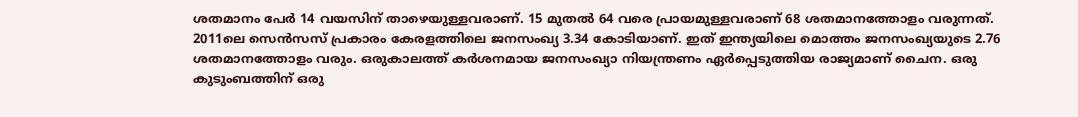ശതമാനം പേർ 14 വയസിന് താഴെയുള്ളവരാണ്. 15 മുതൽ 64 വരെ പ്രായമുള്ളവരാണ് 68 ശതമാനത്തോളം വരുന്നത്. 2011ലെ സെൻസസ് പ്രകാരം കേരളത്തിലെ ജനസംഖ്യ 3.34 കോടിയാണ്. ഇത് ഇന്ത്യയിലെ മൊത്തം ജനസംഖ്യയുടെ 2.76 ശതമാനത്തോളം വരും. ഒരുകാലത്ത് കർശനമായ ജനസംഖ്യാ നിയന്ത്രണം ഏർപ്പെടുത്തിയ രാജ്യമാണ് ചൈന. ഒരു കുടുംബത്തിന് ഒരു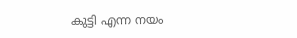കുട്ടി എന്ന നയം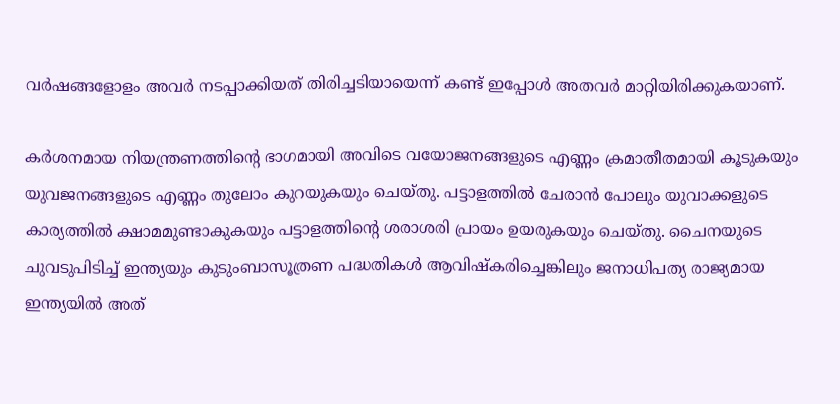വർഷങ്ങളോളം അവർ നടപ്പാക്കിയത് തിരിച്ചടിയായെന്ന് കണ്ട് ഇപ്പോൾ അതവർ മാറ്റിയിരിക്കുകയാണ്.

കർശനമായ നിയന്ത്രണത്തിന്റെ ഭാഗമായി അവിടെ വയോജനങ്ങളുടെ എണ്ണം ക്രമാതീതമായി കൂടുകയും യുവജനങ്ങളുടെ എണ്ണം തുലോം കുറയുകയും ചെയ്തു. പട്ടാളത്തിൽ ചേരാൻ പോലും യുവാക്കളുടെ കാര്യത്തിൽ ക്ഷാമമുണ്ടാകുകയും പട്ടാളത്തിന്റെ ശരാശരി പ്രായം ഉയരുകയും ചെയ്തു. ചൈനയുടെ ചുവടുപിടിച്ച് ഇന്ത്യയും കുടുംബാസൂത്രണ പദ്ധതികൾ ആവിഷ്കരിച്ചെങ്കിലും ജനാധിപത്യ രാജ്യമായ ഇന്ത്യയിൽ അത്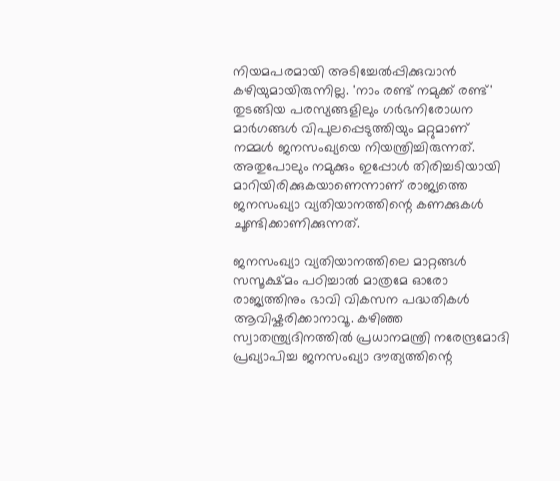നിയമപരമായി അടിച്ചേൽപ്പിക്കുവാൻ കഴിയുമായിരുന്നില്ല. 'നാം രണ്ട് നമുക്ക് രണ്ട്' തുടങ്ങിയ പരസ്യങ്ങളിലും ഗർഭനിരോധന മാർഗങ്ങൾ വിപുലപ്പെടുത്തിയും മറ്റുമാണ് നമ്മൾ ജനസംഖ്യയെ നിയന്ത്രിച്ചിരുന്നത്. അതുപോലും നമുക്കും ഇപ്പോൾ തിരിച്ചടിയായി മാറിയിരിക്കുകയാണെന്നാണ് രാജ്യത്തെ ജനസംഖ്യാ വ്യതിയാനത്തിന്റെ കണക്കുകൾ ചൂണ്ടിക്കാണിക്കുന്നത്.

ജനസംഖ്യാ വ്യതിയാനത്തിലെ മാറ്റങ്ങൾ സസൂക്ഷ്മം പഠിച്ചാൽ മാത്രമേ ഓരോ രാജ്യത്തിനും ഭാവി വികസന പദ്ധതികൾ ആവിഷ്കരിക്കാനാവൂ. കഴിഞ്ഞ സ്വാതന്ത്ര്യ‌ദിനത്തിൽ പ്രധാനമന്ത്രി നരേന്ദ്രമോദി പ്രഖ്യാപിച്ച ജനസംഖ്യാ ദൗത്യത്തിന്റെ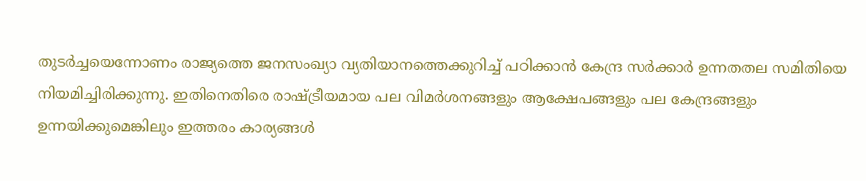തുടർച്ചയെന്നോണം രാജ്യത്തെ ജനസംഖ്യാ വ്യതിയാനത്തെക്കുറിച്ച് പഠിക്കാൻ കേന്ദ്ര സർക്കാർ ഉന്നതതല സമിതിയെ നിയമിച്ചിരിക്കുന്നു. ഇതിനെതിരെ രാഷ്ട്രീയമായ പല വിമർശനങ്ങളും ആക്ഷേപങ്ങളും പല കേന്ദ്രങ്ങളും ഉന്നയിക്കുമെങ്കിലും ഇത്തരം കാര്യങ്ങൾ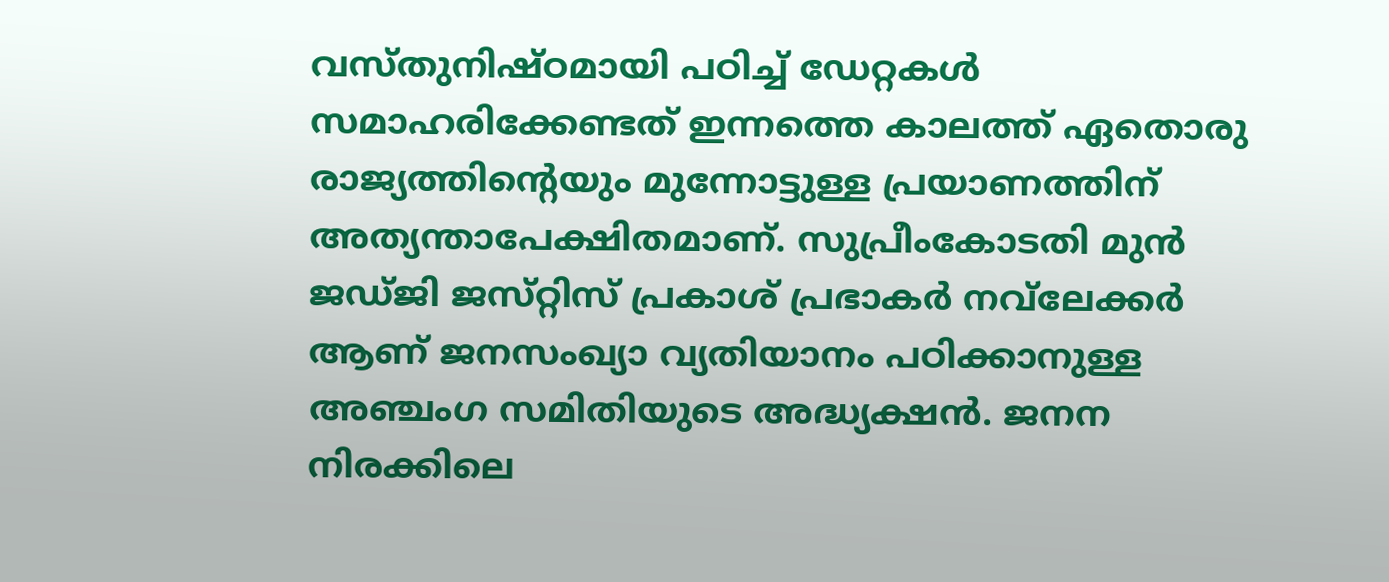വസ്തുനിഷ്ഠമായി പഠിച്ച് ഡേറ്റകൾ സമാഹരിക്കേണ്ടത് ഇന്നത്തെ കാലത്ത് ഏതൊരു രാജ്യത്തിന്റെയും മുന്നോട്ടുള്ള പ്രയാണത്തിന് അത്യന്താപേക്ഷിതമാണ്. സുപ്രീംകോടതി മുൻ ജഡ്‌ജി ജസ്‌റ്റിസ് പ്രകാശ് പ്രഭാകർ നവ്‌ലേക്കർ ആണ് ജനസംഖ്യാ വ്യതിയാനം പഠിക്കാനുള്ള അഞ്ചംഗ സമിതിയുടെ അദ്ധ്യക്ഷൻ. ജനന നിരക്കിലെ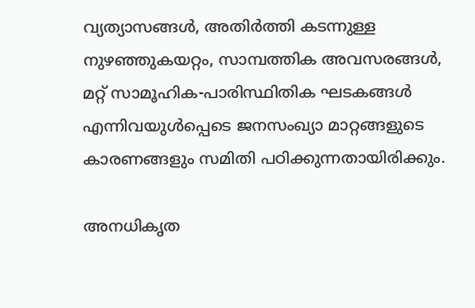വ്യത്യാസങ്ങൾ, അതിർത്തി കടന്നുള്ള നുഴഞ്ഞുകയറ്റം, സാമ്പത്തിക അവസരങ്ങൾ, മറ്റ് സാമൂഹിക-പാരിസ്ഥിതിക ഘടകങ്ങൾ എന്നിവയുൾപ്പെടെ ജനസംഖ്യാ മാറ്റങ്ങളുടെ കാരണങ്ങളും സമിതി പഠിക്കുന്നതായിരിക്കും.

അനധികൃത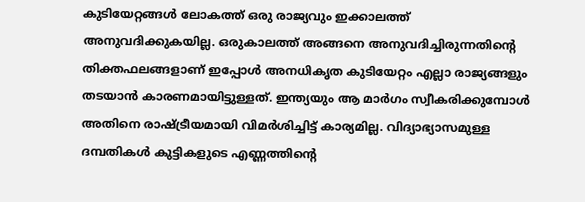കുടിയേറ്റങ്ങൾ ലോകത്ത് ഒരു രാജ്യവും ഇക്കാലത്ത് അനുവദിക്കുകയില്ല. ഒരുകാലത്ത് അങ്ങനെ അനുവദിച്ചിരുന്നതിന്റെ തിക്തഫലങ്ങളാണ് ഇപ്പോൾ അനധികൃത കുടിയേറ്റം എല്ലാ രാജ്യങ്ങളും തടയാൻ കാരണമായിട്ടുള്ളത്. ഇന്ത്യയും ആ മാർഗം സ്വീകരിക്കുമ്പോൾ അതിനെ രാഷ്ട്രീയമായി വിമർശിച്ചിട്ട് കാര്യമില്ല. വിദ്യാഭ്യാസമുള്ള ദമ്പതികൾ കുട്ടികളുടെ എണ്ണത്തിന്റെ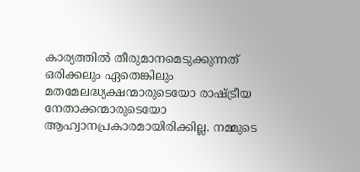കാര്യത്തിൽ തീരുമാനമെടുക്കുന്നത് ഒരിക്കലും ഏതെങ്കിലും മതമേലദ്ധ്യക്ഷന്മാരുടെയോ രാഷ്ട്രീയ നേതാക്കന്മാരുടെയോ ആഹ്വാനപ്രകാരമായിരിക്കില്ല. നമ്മുടെ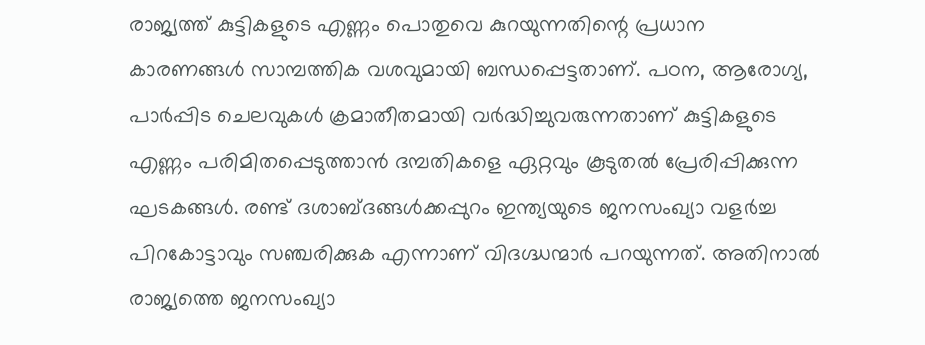രാജ്യത്ത് കുട്ടികളുടെ എണ്ണം പൊതുവെ കുറയുന്നതിന്റെ പ്രധാന കാരണങ്ങൾ സാമ്പത്തിക വശവുമായി ബന്ധപ്പെട്ടതാണ്. പഠന, ആരോഗ്യ, പാർപ്പിട ചെലവുകൾ ക്രമാതീതമായി വർദ്ധിച്ചുവരുന്നതാണ് കുട്ടികളുടെ എണ്ണം പരിമിതപ്പെടുത്താൻ ദമ്പതികളെ ഏറ്റവും കൂടുതൽ പ്രേരിപ്പിക്കുന്ന ഘടകങ്ങൾ. രണ്ട് ദശാബ്ദങ്ങൾക്കപ്പുറം ഇന്ത്യയുടെ ജനസംഖ്യാ വളർച്ച പിറകോട്ടാവും സഞ്ചരിക്കുക എന്നാണ് വിദഗ്ദ്ധന്മാർ പറയുന്നത്. അതിനാൽ രാജ്യത്തെ ജനസംഖ്യാ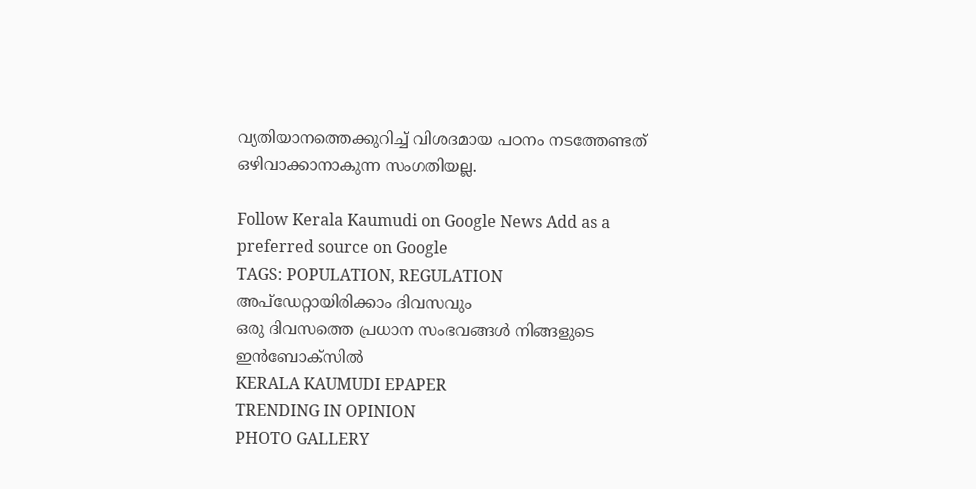വ്യതിയാനത്തെക്കുറിച്ച് വിശദമായ പഠനം നടത്തേണ്ടത് ഒഴിവാക്കാനാകുന്ന സംഗതിയല്ല.

Follow Kerala Kaumudi on Google News Add as a preferred source on Google
TAGS: POPULATION, REGULATION
അപ്ഡേറ്റായിരിക്കാം ദിവസവും
ഒരു ദിവസത്തെ പ്രധാന സംഭവങ്ങൾ നിങ്ങളുടെ ഇൻബോക്സിൽ
KERALA KAUMUDI EPAPER
TRENDING IN OPINION
PHOTO GALLERY